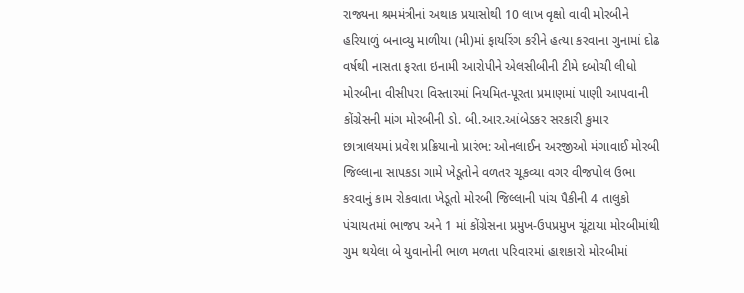રાજ્યના શ્રમમંત્રીનાં અથાક પ્રયાસોથી 10 લાખ વૃક્ષો વાવી મોરબીને હરિયાળું બનાવ્યુ માળીયા (મી)માં ફાયરિંગ કરીને હત્યા કરવાના ગુનામાં દોઢ વર્ષથી નાસતા ફરતા ઇનામી આરોપીને એલસીબીની ટીમે દબોચી લીધો મોરબીના વીસીપરા વિસ્તારમાં નિયમિત-પૂરતા પ્રમાણમાં પાણી આપવાની કોંગ્રેસની માંગ મોરબીની ડો. બી.આર.આંબેડકર સરકારી કુમાર છાત્રાલયમાં પ્રવેશ પ્રક્રિયાનો પ્રારંભ: ઓનલાઈન અરજીઓ મંગાવાઈ મોરબી જિલ્લાના સાપકડા ગામે ખેડૂતોને વળતર ચૂકવ્યા વગર વીજપોલ ઉભા કરવાનું કામ રોકવાતા ખેડૂતો મોરબી જિલ્લાની પાંચ પૈકીની 4 તાલુકો પંચાયતમાં ભાજપ અને 1 માં કોંગ્રેસના પ્રમુખ-ઉપપ્રમુખ ચૂંટાયા મોરબીમાંથી ગુમ થયેલા બે યુવાનોની ભાળ મળતા પરિવારમાં હાશકારો મોરબીમાં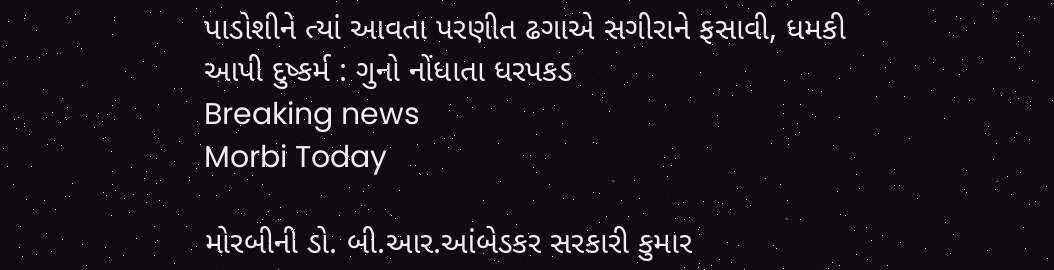પાડોશીને ત્યાં આવતા પરણીત ઢગાએ સગીરાને ફસાવી, ધમકી આપી દુષ્કર્મ : ગુનો નોંધાતા ધરપકડ
Breaking news
Morbi Today

મોરબીની ડો. બી.આર.આંબેડકર સરકારી કુમાર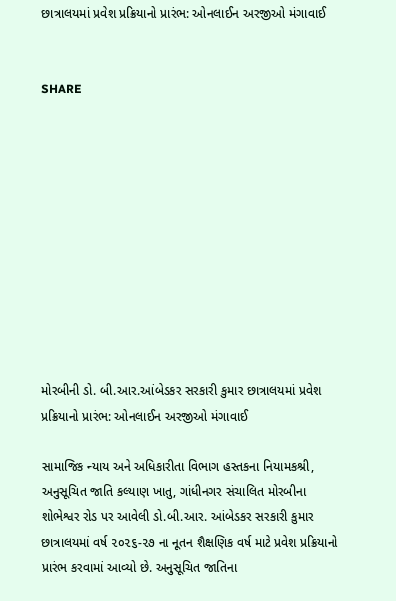છાત્રાલયમાં પ્રવેશ પ્રક્રિયાનો પ્રારંભ: ઓનલાઈન અરજીઓ મંગાવાઈ


SHARE











મોરબીની ડો. બી.આર.આંબેડકર સરકારી કુમાર છાત્રાલયમાં પ્રવેશ પ્રક્રિયાનો પ્રારંભ: ઓનલાઈન અરજીઓ મંગાવાઈ

સામાજિક ન્યાય અને અધિકારીતા વિભાગ હસ્તકના નિયામકશ્રી, અનુસૂચિત જાતિ કલ્યાણ ખાતુ, ગાંધીનગર સંચાલિત મોરબીના શોભેશ્વર રોડ પર આવેલી ડો.બી.આર. આંબેડકર સરકારી કુમાર છાત્રાલયમાં વર્ષ ૨૦૨૬-૨૭ ના નૂતન શૈક્ષણિક વર્ષ માટે પ્રવેશ પ્રક્રિયાનો પ્રારંભ કરવામાં આવ્યો છે. અનુસૂચિત જાતિના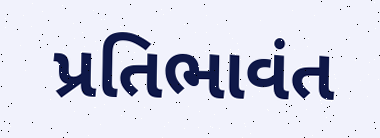પ્રતિભાવંત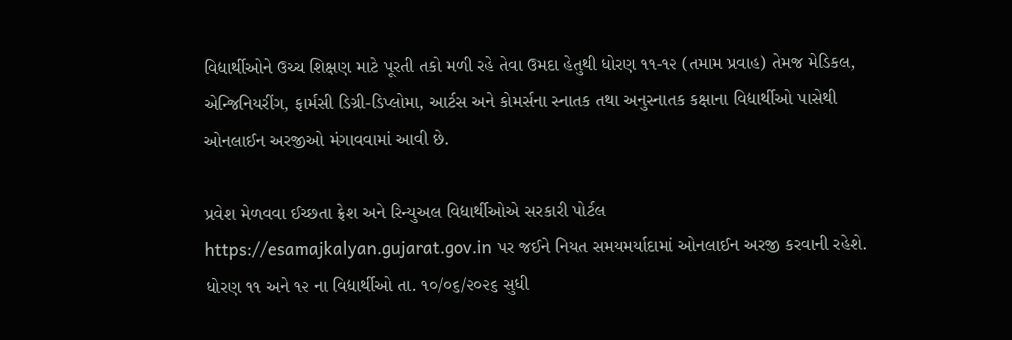વિદ્યાર્થીઓને ઉચ્ચ શિક્ષણ માટે પૂરતી તકો મળી રહે તેવા ઉમદા હેતુથી ધોરણ ૧૧-૧૨ (તમામ પ્રવાહ) તેમજ મેડિકલ, એન્જિનિયરીંગ, ફાર્મસી ડિગ્રી-ડિપ્લોમા, આર્ટસ અને કોમર્સના સ્નાતક તથા અનુસ્નાતક કક્ષાના વિદ્યાર્થીઓ પાસેથી ઓનલાઈન અરજીઓ મંગાવવામાં આવી છે.

પ્રવેશ મેળવવા ઈચ્છતા ફ્રેશ અને રિન્યુઅલ વિદ્યાર્થીઓએ સરકારી પોર્ટલ https://esamajkalyan.gujarat.gov.in પર જઈને નિયત સમયમર્યાદામાં ઓનલાઈન અરજી કરવાની રહેશે. ધોરણ ૧૧ અને ૧૨ ના વિદ્યાર્થીઓ તા. ૧૦/૦૬/૨૦૨૬ સુધી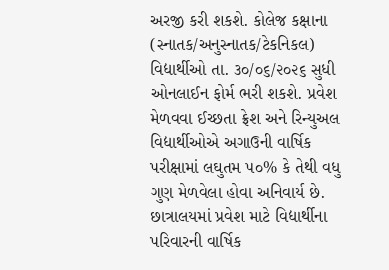અરજી કરી શકશે. કોલેજ કક્ષાના (સ્નાતક/અનુસ્નાતક/ટેકનિકલ) વિદ્યાર્થીઓ તા. ૩૦/૦૬/૨૦૨૬ સુધી ઓનલાઈન ફોર્મ ભરી શકશે. પ્રવેશ મેળવવા ઈચ્છતા ફ્રેશ અને રિન્યુઅલ વિદ્યાર્થીઓએ અગાઉની વાર્ષિક પરીક્ષામાં લઘુતમ ૫૦% કે તેથી વધુ ગુણ મેળવેલા હોવા અનિવાર્ય છે. છાત્રાલયમાં પ્રવેશ માટે વિદ્યાર્થીના પરિવારની વાર્ષિક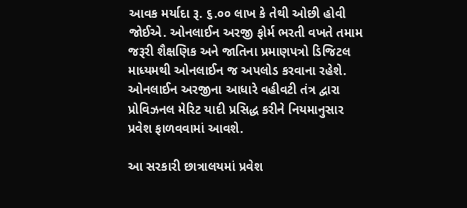આવક મર્યાદા રૂ. ૬.૦૦ લાખ કે તેથી ઓછી હોવી જોઈએ. ઓનલાઈન અરજી ફોર્મ ભરતી વખતે તમામ જરૂરી શૈક્ષણિક અને જાતિના પ્રમાણપત્રો ડિજિટલ માધ્યમથી ઓનલાઈન જ અપલોડ કરવાના રહેશે. ઓનલાઈન અરજીના આધારે વહીવટી તંત્ર દ્વારા પ્રોવિઝનલ મેરિટ યાદી પ્રસિદ્ધ કરીને નિયમાનુસાર પ્રવેશ ફાળવવામાં આવશે.

આ સરકારી છાત્રાલયમાં પ્રવેશ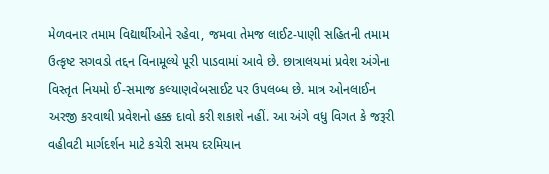મેળવનાર તમામ વિદ્યાર્થીઓને રહેવા, જમવા તેમજ લાઈટ-પાણી સહિતની તમામ ઉત્કૃષ્ટ સગવડો તદ્દન વિનામૂલ્યે પૂરી પાડવામાં આવે છે. છાત્રાલયમાં પ્રવેશ અંગેના વિસ્તૃત નિયમો ઈ-સમાજ કલ્યાણવેબસાઈટ પર ઉપલબ્ધ છે. માત્ર ઓનલાઈન અરજી કરવાથી પ્રવેશનો હક્ક દાવો કરી શકાશે નહીં. આ અંગે વધુ વિગત કે જરૂરી વહીવટી માર્ગદર્શન માટે કચેરી સમય દરમિયાન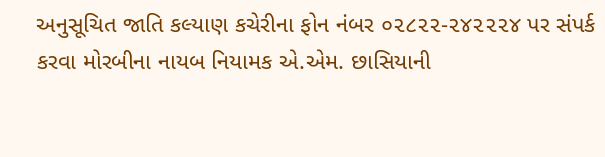અનુસૂચિત જાતિ કલ્યાણ કચેરીના ફોન નંબર ૦૨૮૨૨-૨૪૨૨૨૪ પર સંપર્ક કરવા મોરબીના નાયબ નિયામક એ.એમ. છાસિયાની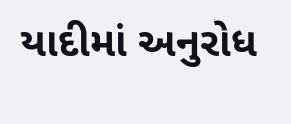યાદીમાં અનુરોધ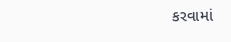કરવામાં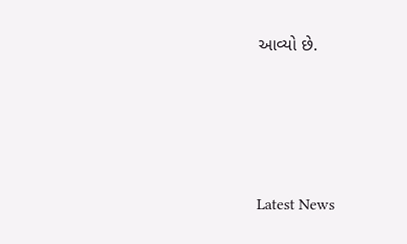આવ્યો છે.






Latest News